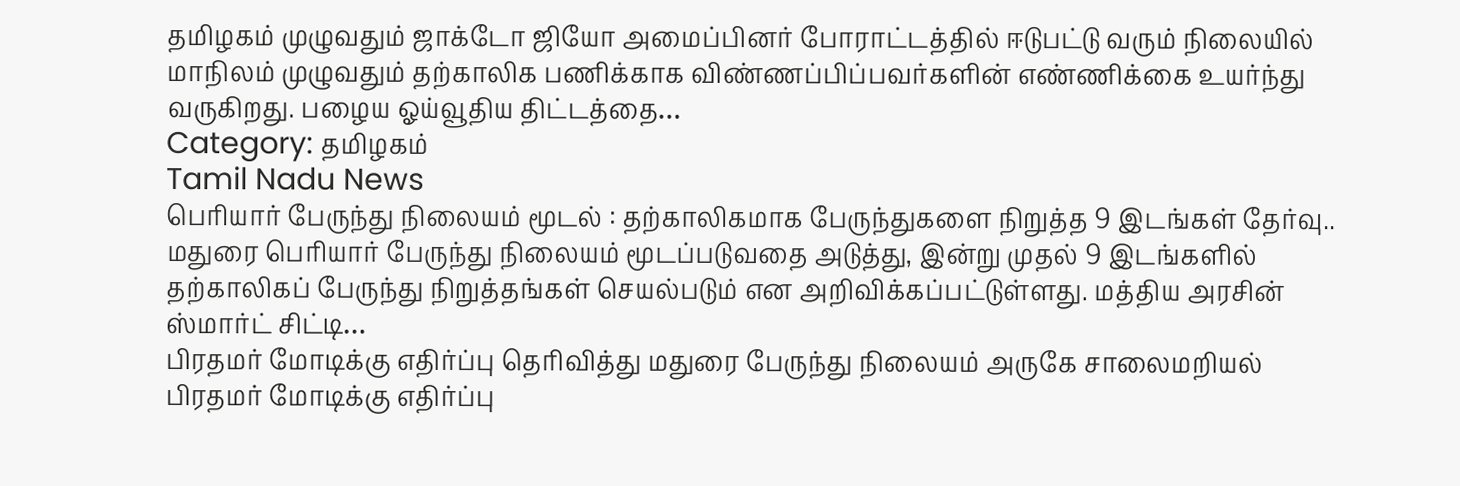தமிழகம் முழுவதும் ஜாக்டோ ஜியோ அமைப்பினர் போராட்டத்தில் ஈடுபட்டு வரும் நிலையில் மாநிலம் முழுவதும் தற்காலிக பணிக்காக விண்ணப்பிப்பவர்களின் எண்ணிக்கை உயர்ந்து வருகிறது. பழைய ஓய்வூதிய திட்டத்தை…
Category: தமிழகம்
Tamil Nadu News
பெரியார் பேருந்து நிலையம் மூடல் : தற்காலிகமாக பேருந்துகளை நிறுத்த 9 இடங்கள் தேர்வு..
மதுரை பெரியார் பேருந்து நிலையம் மூடப்படுவதை அடுத்து, இன்று முதல் 9 இடங்களில் தற்காலிகப் பேருந்து நிறுத்தங்கள் செயல்படும் என அறிவிக்கப்பட்டுள்ளது. மத்திய அரசின் ஸ்மார்ட் சிட்டி…
பிரதமர் மோடிக்கு எதிர்ப்பு தெரிவித்து மதுரை பேருந்து நிலையம் அருகே சாலைமறியல்
பிரதமர் மோடிக்கு எதிர்ப்பு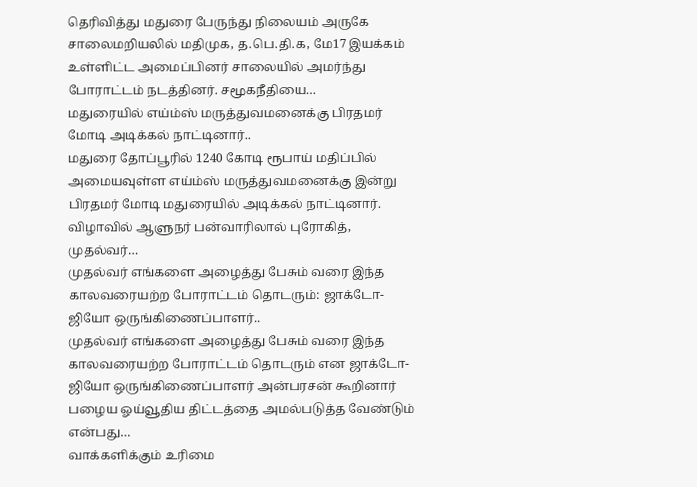தெரிவித்து மதுரை பேருந்து நிலையம் அருகே சாலைமறியலில் மதிமுக, த.பெ.தி.க, மே17 இயக்கம் உள்ளிட்ட அமைப்பினர் சாலையில் அமர்ந்து போராட்டம் நடத்தினர். சமூகநீதியை…
மதுரையில் எய்ம்ஸ் மருத்துவமனைக்கு பிரதமர் மோடி அடிக்கல் நாட்டினார்..
மதுரை தோப்பூரில் 1240 கோடி ரூபாய் மதிப்பில் அமையவுள்ள எய்ம்ஸ் மருத்துவமனைக்கு இன்று பிரதமர் மோடி மதுரையில் அடிக்கல் நாட்டினார். விழாவில் ஆளுநர் பன்வாரிலால் புரோகித், முதல்வர்…
முதல்வர் எங்களை அழைத்து பேசும் வரை இந்த காலவரையற்ற போராட்டம் தொடரும்: ஜாக்டோ-ஜியோ ஒருங்கிணைப்பாளர்..
முதல்வர் எங்களை அழைத்து பேசும் வரை இந்த காலவரையற்ற போராட்டம் தொடரும் என ஜாக்டோ-ஜியோ ஒருங்கிணைப்பாளர் அன்பரசன் கூறினார் பழைய ஓய்வூதிய திட்டத்தை அமல்படுத்த வேண்டும் என்பது…
வாக்களிக்கும் உரிமை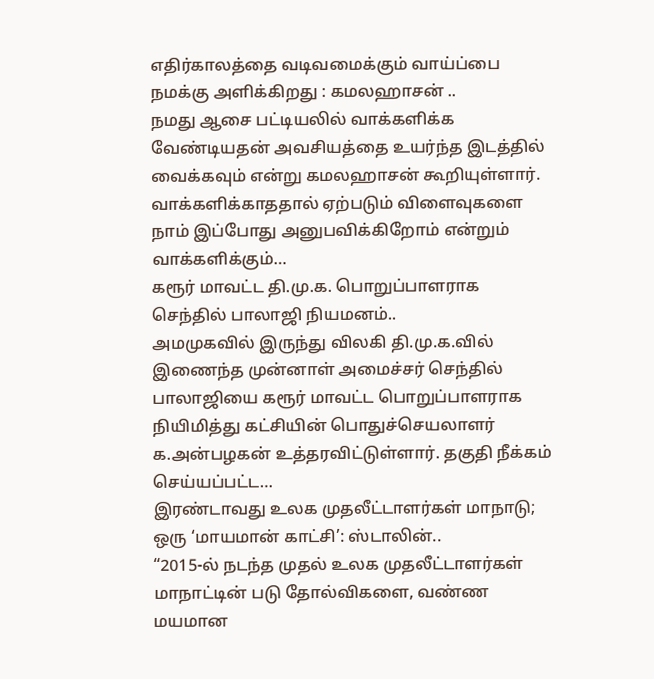எதிர்காலத்தை வடிவமைக்கும் வாய்ப்பை நமக்கு அளிக்கிறது : கமலஹாசன் ..
நமது ஆசை பட்டியலில் வாக்களிக்க வேண்டியதன் அவசியத்தை உயர்ந்த இடத்தில் வைக்கவும் என்று கமலஹாசன் கூறியுள்ளார். வாக்களிக்காததால் ஏற்படும் விளைவுகளை நாம் இப்போது அனுபவிக்கிறோம் என்றும் வாக்களிக்கும்…
கரூர் மாவட்ட தி.மு.க. பொறுப்பாளராக செந்தில் பாலாஜி நியமனம்..
அமமுகவில் இருந்து விலகி தி.மு.க.வில் இணைந்த முன்னாள் அமைச்சர் செந்தில் பாலாஜியை கரூர் மாவட்ட பொறுப்பாளராக நியிமித்து கட்சியின் பொதுச்செயலாளர் க.அன்பழகன் உத்தரவிட்டுள்ளார். தகுதி நீக்கம் செய்யப்பட்ட…
இரண்டாவது உலக முதலீட்டாளர்கள் மாநாடு; ஒரு ‘மாயமான் காட்சி’: ஸ்டாலின்..
“2015-ல் நடந்த முதல் உலக முதலீட்டாளர்கள் மாநாட்டின் படு தோல்விகளை, வண்ண மயமான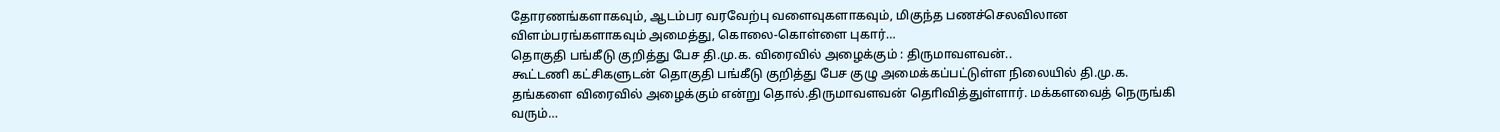தோரணங்களாகவும், ஆடம்பர வரவேற்பு வளைவுகளாகவும், மிகுந்த பணச்செலவிலான விளம்பரங்களாகவும் அமைத்து, கொலை-கொள்ளை புகார்…
தொகுதி பங்கீடு குறித்து பேச தி.மு.க. விரைவில் அழைக்கும் : திருமாவளவன்..
கூட்டணி கட்சிகளுடன் தொகுதி பங்கீடு குறித்து பேச குழு அமைக்கப்பட்டுள்ள நிலையில் தி.மு.க. தங்களை விரைவில் அழைக்கும் என்று தொல்.திருமாவளவன் தொிவித்துள்ளார். மக்களவைத் நெருங்கி வரும்…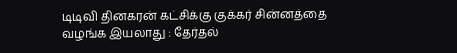டிடிவி தினகரன் கட்சிக்கு குக்கர் சின்னத்தை வழங்க இயலாது : தேர்தல்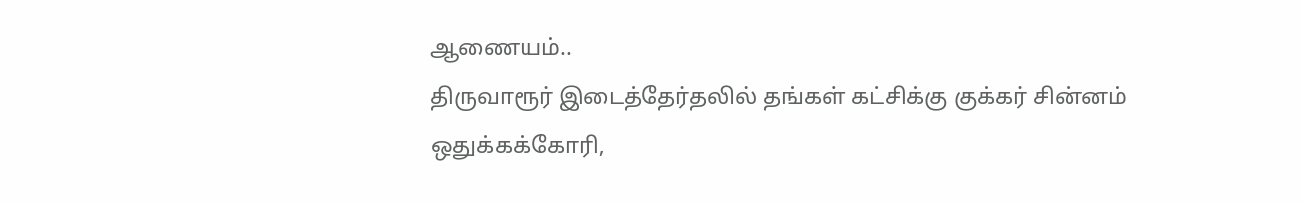ஆணையம்..
திருவாரூர் இடைத்தேர்தலில் தங்கள் கட்சிக்கு குக்கர் சின்னம் ஒதுக்கக்கோரி,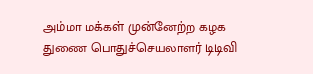அம்மா மக்கள் முன்னேற்ற கழக துணை பொதுச்செயலாளர் டிடிவி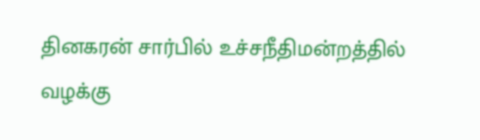தினகரன் சார்பில் உச்சநீதிமன்றத்தில் வழக்கு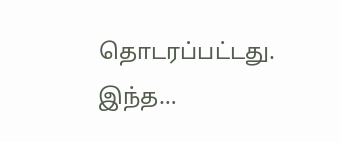தொடரப்பட்டது. இந்த…